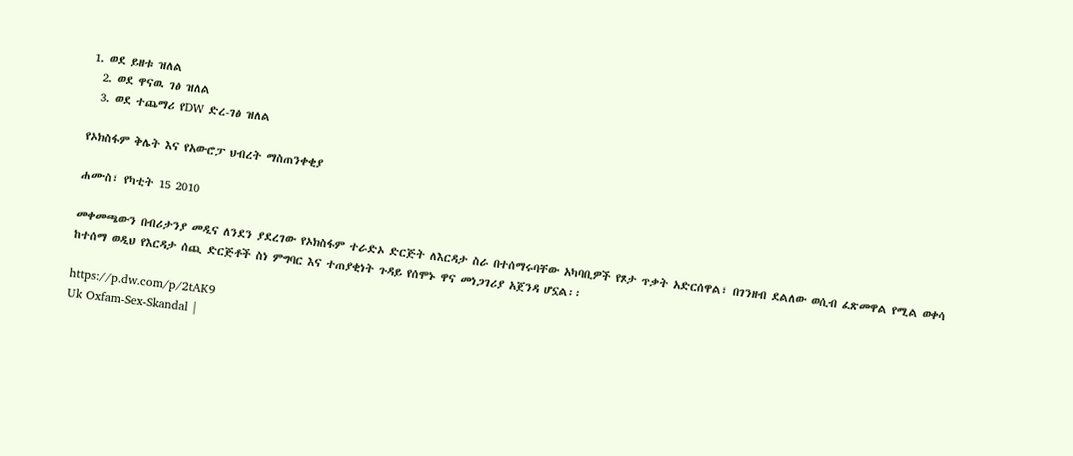1. ወደ ይዘቱ ዝለል
  2. ወደ ዋናዉ ገፅ ዝለል
  3. ወደ ተጨማሪ የDW ድረ-ገፅ ዝለል

የኦክስፋም ቅሌት እና የአውሮፓ ህብረት ማስጠንቀቂያ

ሐሙስ፣ የካቲት 15 2010

መቀመጫውን በብሪታንያ መዲና ለንደን ያደረገው የኦክስፋም ተራድኦ ድርጅት ለእርዳታ ስራ በተሰማሩባቸው አካባቢዎች የጾታ ጥቃት አድርሰዋል፣ በገንዘብ ደልለው ወሲብ ፈጽመዋል የሚል ወቀሳ ከተሰማ ወዲህ የእርዳታ ሰጪ ድርጅቶች ስነ ምግባር እና ተጠያቂነት ጉዳይ የሰሞኑ ዋና መነጋገሪያ አጀንዳ ሆኗል፡፡

https://p.dw.com/p/2tAK9
Uk Oxfam-Sex-Skandal |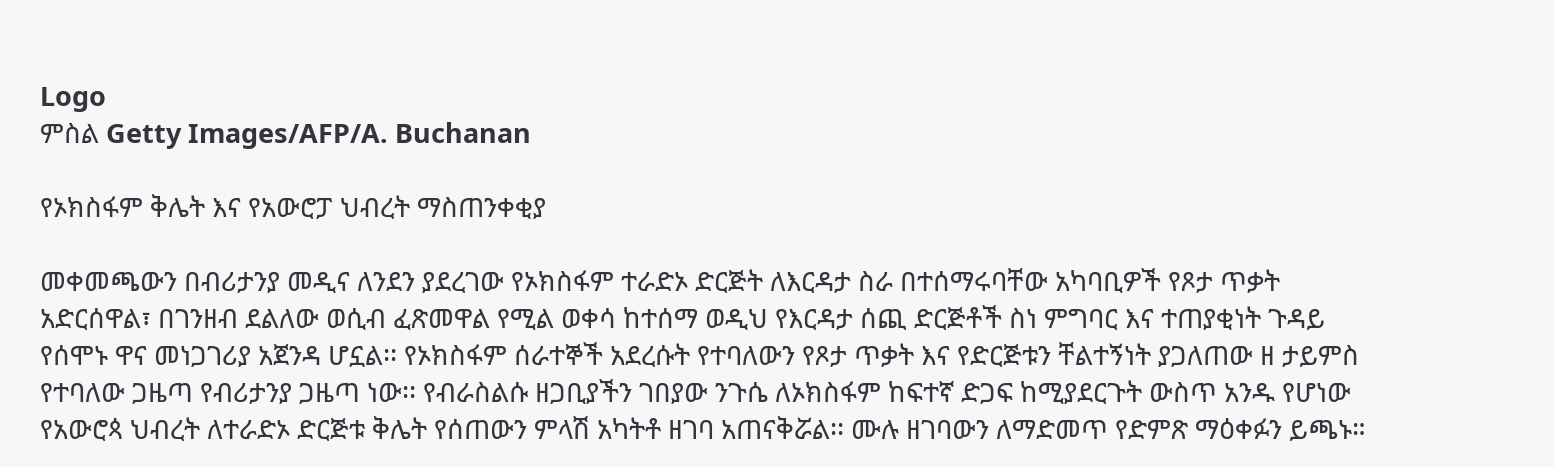Logo
ምስል Getty Images/AFP/A. Buchanan

የኦክስፋም ቅሌት እና የአውሮፓ ህብረት ማስጠንቀቂያ

መቀመጫውን በብሪታንያ መዲና ለንደን ያደረገው የኦክስፋም ተራድኦ ድርጅት ለእርዳታ ስራ በተሰማሩባቸው አካባቢዎች የጾታ ጥቃት አድርሰዋል፣ በገንዘብ ደልለው ወሲብ ፈጽመዋል የሚል ወቀሳ ከተሰማ ወዲህ የእርዳታ ሰጪ ድርጅቶች ስነ ምግባር እና ተጠያቂነት ጉዳይ የሰሞኑ ዋና መነጋገሪያ አጀንዳ ሆኗል፡፡ የኦክስፋም ሰራተኞች አደረሱት የተባለውን የጾታ ጥቃት እና የድርጅቱን ቸልተኝነት ያጋለጠው ዘ ታይምስ የተባለው ጋዜጣ የብሪታንያ ጋዜጣ ነው፡፡ የብራስልሱ ዘጋቢያችን ገበያው ንጉሴ ለኦክስፋም ከፍተኛ ድጋፍ ከሚያደርጉት ውስጥ አንዱ የሆነው የአውሮጳ ህብረት ለተራድኦ ድርጅቱ ቅሌት የሰጠውን ምላሽ አካትቶ ዘገባ አጠናቅሯል፡፡ ሙሉ ዘገባውን ለማድመጥ የድምጽ ማዕቀፉን ይጫኑ።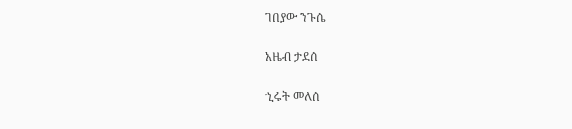ገበያው ንጉሴ

አዜብ ታደሰ

ኂሩት መለሰ